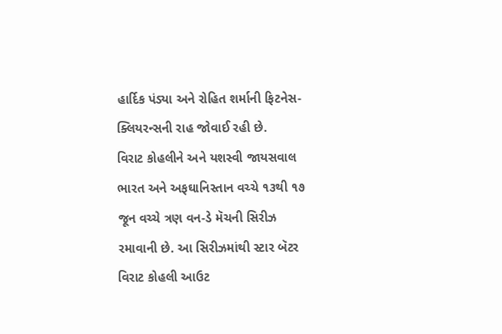હાર્દિક પંડ્યા અને રોહિત શર્માની ફિટનેસ-ક્લિયરન્સની રાહ જોવાઈ રહી છે.
વિરાટ કોહલીને અને યશસ્વી જાયસવાલ
ભારત અને અફઘાનિસ્તાન વચ્ચે ૧૩થી ૧૭ જૂન વચ્ચે ત્રણ વન-ડે મૅચની સિરીઝ રમાવાની છે. આ સિરીઝમાંથી સ્ટાર બૅટર વિરાટ કોહલી આઉટ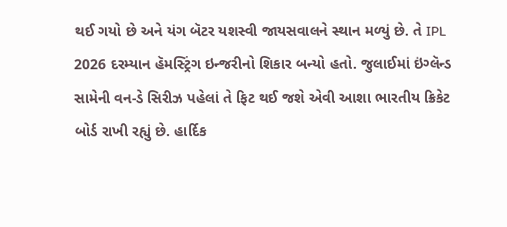થઈ ગયો છે અને યંગ બૅટર યશસ્વી જાયસવાલને સ્થાન મળ્યું છે. તે IPL 2026 દરમ્યાન હૅમસ્ટ્રિંગ ઇન્જરીનો શિકાર બન્યો હતો. જુલાઈમાં ઇંગ્લૅન્ડ સામેની વન-ડે સિરીઝ પહેલાં તે ફિટ થઈ જશે એવી આશા ભારતીય ક્રિકેટ બોર્ડ રાખી રહ્યું છે. હાર્દિક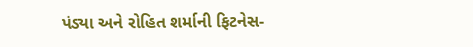પંડ્યા અને રોહિત શર્માની ફિટનેસ-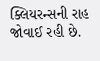ક્લિયરન્સની રાહ જોવાઈ રહી છે.